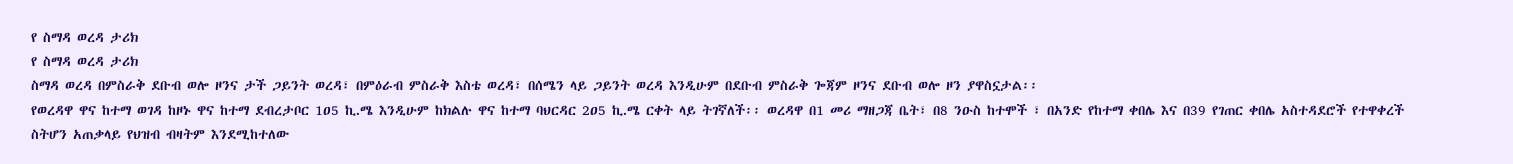የ ስማዳ ወረዳ ታሪክ
የ ስማዳ ወረዳ ታሪክ
ስማዳ ወረዳ በምስራቅ ደቡብ ወሎ ዞንና ታች ጋይንት ወረዳ፣ በምዕራብ ምስራቅ እስቴ ወረዳ፣ በሰሜን ላይ ጋይንት ወረዳ እንዲሁም በደቡብ ምስራቅ ጐጃም ዞንና ደቡብ ወሎ ዞን ያዋስኗታል፡፡
የወረዳዋ ዋና ከተማ ወገዳ ከዞኑ ዋና ከተማ ደብረታቦር 1ዐ5 ኪ.ሜ እንዲሁም ከክልሉ ዋና ከተማ ባህርዳር 2ዐ5 ኪ.ሜ ርቀት ላይ ትገኛለች፡፡ ወረዳዋ በ1 መሪ ማዘጋጃ ቤት፣ በ8 ንዑስ ከተሞች ፣ በአንድ የከተማ ቀበሌ እና በ39 የገጠር ቀበሌ አስተዳደሮች የተዋቀረች ስትሆን አጠቃላይ የህዝብ ብዛትም እንደሚከተለው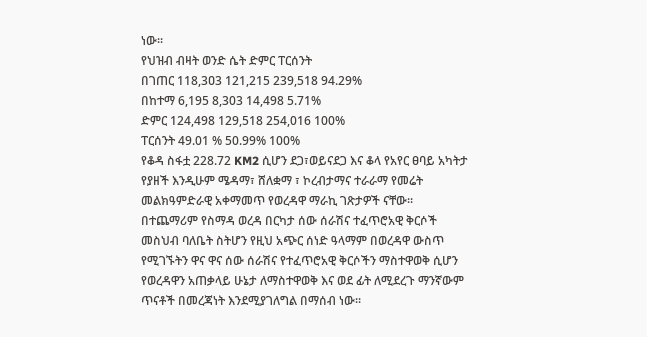ነው፡፡
የህዝብ ብዛት ወንድ ሴት ድምር ፐርሰንት
በገጠር 118,3ዐ3 121,215 239,518 94.29%
በከተማ 6,195 8,303 14,498 5.71%
ድምር 124,498 129,518 254,016 100%
ፐርሰንት 49.01 % 50.99% 100%
የቆዳ ስፋቷ 228.72 KM2 ሲሆን ደጋ፣ወይናደጋ እና ቆላ የአየር ፀባይ አካትታ የያዘች እንዲሁም ሜዳማ፣ ሸለቋማ ፣ ኮረብታማና ተራራማ የመሬት መልክዓምድራዊ አቀማመጥ የወረዳዋ ማራኪ ገጽታዎች ናቸው፡፡ በተጨማሪም የስማዳ ወረዳ በርካታ ሰው ሰራሽና ተፈጥሮአዊ ቅርሶች መስህብ ባለቤት ስትሆን የዚህ አጭር ሰነድ ዓላማም በወረዳዋ ውስጥ የሚገኙትን ዋና ዋና ሰው ሰራሽና የተፈጥሮአዊ ቅርሶችን ማስተዋወቅ ሲሆን የወረዳዋን አጠቃላይ ሁኔታ ለማስተዋወቅ እና ወደ ፊት ለሚደረጉ ማንኛውም ጥናቶች በመረጃነት እንደሚያገለግል በማሰብ ነው፡፡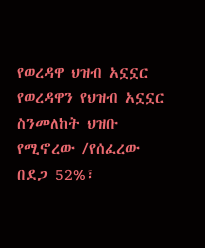የወረዳዋ ህዝብ አኗኗር
የወረዳዋን የህዝብ አኗኗር ስንመለከት ህዝቡ የሚኖረው /የሰፈረው በደጋ 52%፣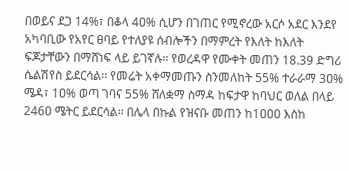በወይና ደጋ 14%፣ በቆላ 4ዐ% ሲሆን በገጠር የሚኖረው አርሶ አደር እንደየ አካባቢው የአየር ፀባይ የተለያዩ ሰብሎችን በማምረት የእለት ከእለት ፍጆታቸውን በማሸነፍ ላይ ይገኛሉ፡፡ የወረዳዋ የሙቀት መጠን 18.39 ድግሪ ሴልሽየስ ይደርሳል፡፡ የመሬት አቀማመጡን ስንመለከት 55% ተራራማ 3ዐ% ሜዳ፣ 1ዐ% ወጣ ገባና 55% ሸለቋማ ስማዳ ከፍታዋ ከባህር ወለል በላይ 246ዐ ሜትር ይደርሳል፡፡ በሌላ በኩል የዝናቡ መጠን ከ1ዐዐዐ እስከ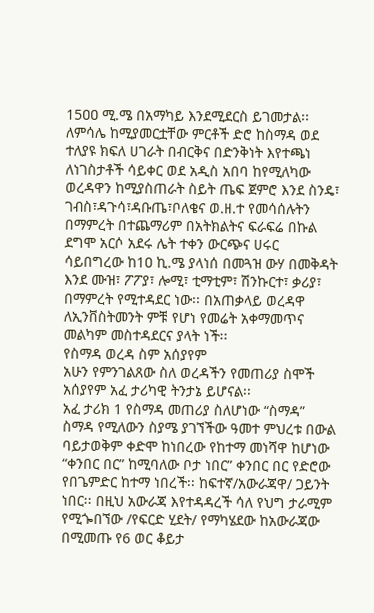15ዐዐ ሚ.ሜ በአማካይ እንደሚደርስ ይገመታል፡፡
ለምሳሌ ከሚያመርቷቸው ምርቶች ድሮ ከስማዳ ወደ ተለያዩ ክፍለ ሀገራት በብርቅና በድንቅነት እየተጫነ ለነገስታቶች ሳይቀር ወደ አዲስ አበባ ከየሚለካው ወረዳዋን ከሚያስጠራት ስይት ጤፍ ጀምሮ እንደ ስንዴ፣ ገብስ፣ዳጉሳ፣ዳቡጤ፣ቦለቄና ወ.ዘ.ተ የመሳሰሉትን በማምረት በተጨማሪም በአትክልትና ፍራፍሬ በኩል ደግሞ አርሶ አደሩ ሌት ተቀን ውርጭና ሀሩር ሳይበግረው ከ1ዐ ኪ.ሜ ያላነሰ በመጓዝ ውሃ በመቅዳት እንደ ሙዝ፣ ፖፖያ፣ ሎሚ፣ ቲማቲም፣ ሽንኩርተ፣ ቃሪያ፣ በማምረት የሚተዳደር ነው፡፡ በአጠቃላይ ወረዳዋ ለኢንቨስትመንት ምቹ የሆነ የመሬት አቀማመጥና መልካም መስተዳደርና ያላት ነች፡፡
የስማዳ ወረዳ ስም አሰያየም
አሁን የምንገልጸው ስለ ወረዳችን የመጠሪያ ስሞች አሰያየም አፈ ታሪካዊ ትንታኔ ይሆናል፡፡
አፈ ታሪክ 1 የስማዳ መጠሪያ ስለሆነው “ስማዳ”
ስማዳ የሚለውን ስያሜ ያገኘችው ዓመተ ምህረቱ በውል ባይታወቅም ቀድሞ ከነበረው የከተማ መነሻዋ ከሆነው “ቀንበር በር” ከሚባለው ቦታ ነበር” ቀንበር በር የድሮው የበጌምድር ከተማ ነበረች፡፡ ከፍተኛ/አውራጃዋ/ ጋይንት ነበር፡፡ በዚህ አውራጃ እየተዳዳረች ሳለ የህግ ታራሚም የሚጐበኘው /የፍርድ ሂደት/ የማካሄደው ከአውራጃው በሚመጡ የ6 ወር ቆይታ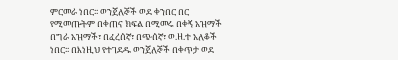ምርመራ ነበር፡፡ ወንጀለኞች ወደ ቀንበር በር የሚመጡትም በቀጠና ክፍል በሚመሩ በቀኝ አዝማች በግራ አዝማች፣ በፈረሰኛ፣ በጭሰኛ፣ ወ.ዘ.ተ አለቆች ነበር፡፡ በእነዚህ የተገደዱ ወንጀለኞች በቀጥታ ወደ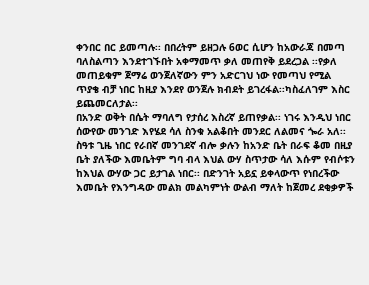ቀንበር በር ይመጣሉ፡፡ በበረትም ይዘጋሉ 6ወር ሲሆን ከአውራጃ በመጣ ባለስልጣን እንደተገኙበት አቀማመጥ ቃለ መጠየቅ ይደረጋል ፡፡የቃለ መጠይቁም ጀማሬ ወንጀለኛውን ምን አድርገህ ነው የመጣህ የሚል ጥያቄ ብቻ ነበር ከዚያ እንደየ ወንጀሉ ክብደት ይገረፋል፡፡ካስፈለገም እስር ይጨመርለታል፡፡
በአንድ ወቅት በሴት ማባለግ የታሰረ እስረኛ ይጠየቃል፡፡ ነገሩ እንዲህ ነበር ሰውየው መንገድ እየሄደ ሳለ ስንቁ አልቆበት መንደር ለልመና ጐራ አለ፡፡ ስዓቱ ጊዜ ነበር የራበኛ መንገደኛ ብሎ ቃሉን ከአንድ ቤት በራፍ ቆመ በዚያ ቤት ያለችው እመቤትም ግባ ብላ እህል ውሃ ስጥታው ሳለ እሱም የብሶቱን ከእህል ውሃው ጋር ይታገል ነበር፡፡ በድንገት አይኗ ይቀላውጥ የነበረችው እመቤት የእንግዳው መልክ መልካምነት ውልብ ማለት ከጀመረ ደቂቃዎች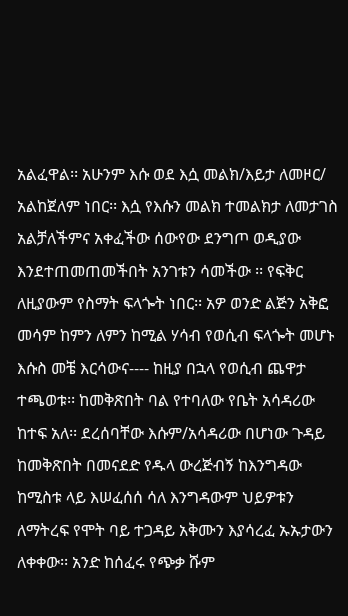አልፈዋል፡፡ አሁንም እሱ ወደ እሷ መልክ/እይታ ለመዞር/ አልከጀለም ነበር፡፡ እሷ የእሱን መልክ ተመልክታ ለመታገስ አልቻለችምና አቀፈችው ሰውየው ደንግጦ ወዲያው እንደተጠመጠመችበት አንገቱን ሳመችው ፡፡ የፍቅር ለዚያውም የስማት ፍላጐት ነበር፡፡ አዎ ወንድ ልጅን አቅፎ መሳም ከምን ለምን ከሚል ሃሳብ የወሲብ ፍላጐት መሆኑ እሱስ መቼ እርሳውና---- ከዚያ በኋላ የወሲብ ጨዋታ ተጫወቱ፡፡ ከመቅጽበት ባል የተባለው የቤት አሳዳሪው ከተፍ አለ፡፡ ደረሰባቸው እሱም/አሳዳሪው በሆነው ጉዳይ ከመቅጽበት በመናደድ የዱላ ውረጅብኝ ከእንግዳው ከሚስቱ ላይ እሠፈሰሰ ሳለ እንግዳውም ህይዎቱን ለማትረፍ የሞት ባይ ተጋዳይ አቅሙን እያሳረፈ ኡኡታውን ለቀቀው፡፡ አንድ ከሰፈሩ የጭቃ ሹም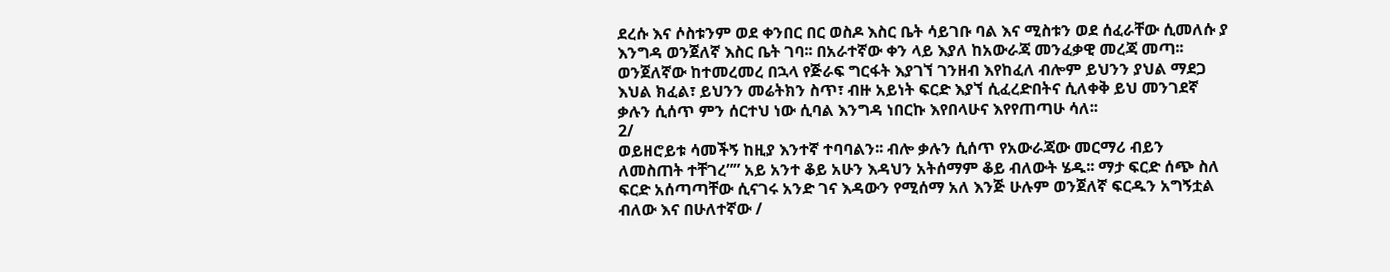ደረሱ እና ሶስቱንም ወደ ቀንበር በር ወስዶ እስር ቤት ሳይገቡ ባል እና ሚስቱን ወደ ሰፈራቸው ሲመለሱ ያ እንግዳ ወንጀለኛ እስር ቤት ገባ፡፡ በአራተኛው ቀን ላይ እያለ ከአውራጃ መንፈቃዊ መረጃ መጣ፡፡ ወንጀለኛው ከተመረመረ በኋላ የጅራፍ ግርፋት እያገኘ ገንዘብ እየከፈለ ብሎም ይህንን ያህል ማደጋ እህል ክፈል፣ ይህንን መሬትክን ስጥ፣ ብዙ አይነት ፍርድ እያኘ ሲፈረድበትና ሲለቀቅ ይህ መንገደኛ ቃሉን ሲሰጥ ምን ሰርተህ ነው ሲባል እንግዳ ነበርኩ እየበላሁና እየየጠጣሁ ሳለ፡፡
2/
ወይዘሮይቱ ሳመችኝ ከዚያ እንተኛ ተባባልን፡፡ ብሎ ቃሉን ሲሰጥ የአውራጃው መርማሪ ብይን ለመስጠት ተቸገረ”” አይ አንተ ቆይ አሁን እዳህን አትሰማም ቆይ ብለውት ሄዱ፡፡ ማታ ፍርድ ሰጭ ስለ ፍርድ አሰጣጣቸው ሲናገሩ አንድ ገና እዳውን የሚሰማ አለ እንጅ ሁሉም ወንጀለኛ ፍርዱን አግኝቷል ብለው እና በሁለተኛው /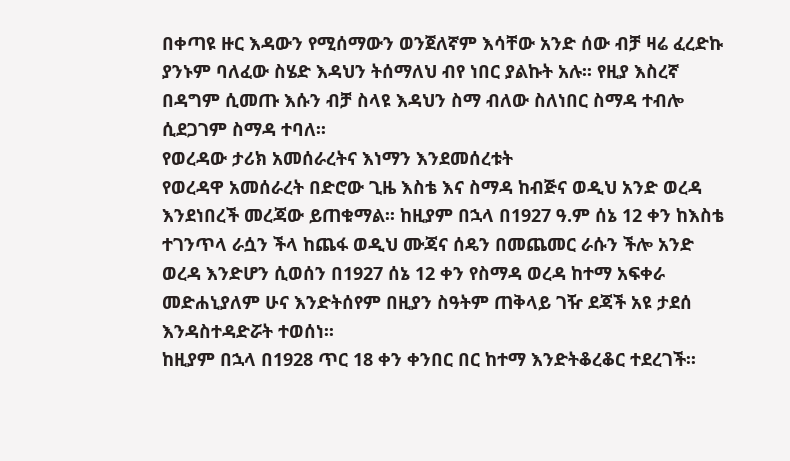በቀጣዩ ዙር እዳውን የሚሰማውን ወንጀለኛም እሳቸው አንድ ሰው ብቻ ዛሬ ፈረድኩ ያንኑም ባለፈው ስሄድ እዳህን ትሰማለህ ብየ ነበር ያልኩት አሉ፡፡ የዚያ እስረኛ በዳግም ሲመጡ እሱን ብቻ ስላዩ እዳህን ስማ ብለው ስለነበር ስማዳ ተብሎ ሲደጋገም ስማዳ ተባለ፡፡
የወረዳው ታሪክ አመሰራረትና እነማን እንደመሰረቱት
የወረዳዋ አመሰራረት በድሮው ጊዜ እስቴ እና ስማዳ ከብጅና ወዲህ አንድ ወረዳ እንደነበረች መረጃው ይጠቁማል፡፡ ከዚያም በኋላ በ1927 ዓ.ም ሰኔ 12 ቀን ከእስቴ ተገንጥላ ራሷን ችላ ከጨፋ ወዲህ ሙጃና ሰዴን በመጨመር ራሱን ችሎ አንድ ወረዳ እንድሆን ሲወሰን በ1927 ሰኔ 12 ቀን የስማዳ ወረዳ ከተማ አፍቀራ መድሐኒያለም ሁና እንድትሰየም በዚያን ስዓትም ጠቅላይ ገዥ ደጃች አዩ ታደሰ እንዳስተዳድሯት ተወሰነ፡፡
ከዚያም በኋላ በ1928 ጥር 18 ቀን ቀንበር በር ከተማ እንድትቆረቆር ተደረገች፡፡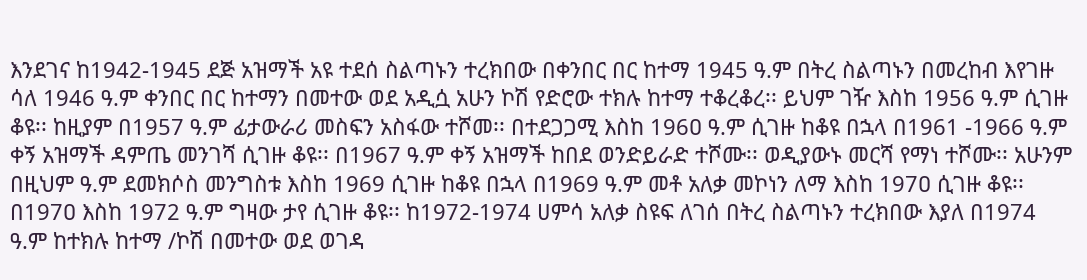እንደገና ከ1942-1945 ደጅ አዝማች አዩ ተደሰ ስልጣኑን ተረክበው በቀንበር በር ከተማ 1945 ዓ.ም በትረ ስልጣኑን በመረከብ እየገዙ ሳለ 1946 ዓ.ም ቀንበር በር ከተማን በመተው ወደ አዲሷ አሁን ኮሽ የድሮው ተክሉ ከተማ ተቆረቆረ፡፡ ይህም ገዥ እስከ 1956 ዓ.ም ሲገዙ ቆዩ፡፡ ከዚያም በ1957 ዓ.ም ፊታውራሪ መስፍን አስፋው ተሾመ፡፡ በተደጋጋሚ እስከ 196ዐ ዓ.ም ሲገዙ ከቆዩ በኋላ በ1961 -1966 ዓ.ም ቀኝ አዝማች ዳምጤ መንገሻ ሲገዙ ቆዩ፡፡ በ1967 ዓ.ም ቀኝ አዝማች ከበደ ወንድይራድ ተሾሙ፡፡ ወዲያውኑ መርሻ የማነ ተሾሙ፡፡ አሁንም በዚህም ዓ.ም ደመክሶስ መንግስቱ እስከ 1969 ሲገዙ ከቆዩ በኋላ በ1969 ዓ.ም መቶ አለቃ መኮነን ለማ እስከ 197ዐ ሲገዙ ቆዩ፡፡ በ197ዐ እስከ 1972 ዓ.ም ግዛው ታየ ሲገዙ ቆዩ፡፡ ከ1972-1974 ሀምሳ አለቃ ስዩፍ ለገሰ በትረ ስልጣኑን ተረክበው እያለ በ1974 ዓ.ም ከተክሉ ከተማ /ኮሽ በመተው ወደ ወገዳ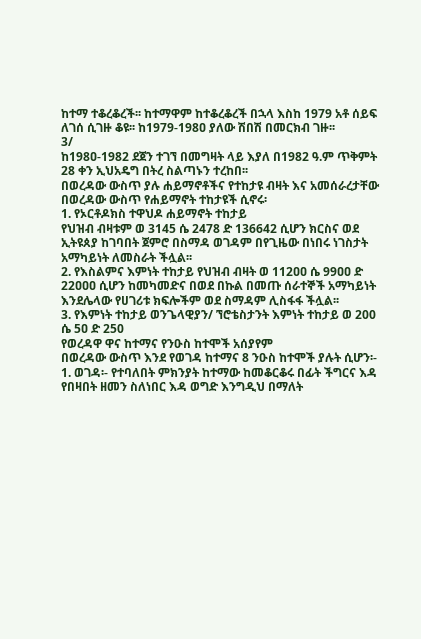ከተማ ተቆረቆረች፡፡ ከተማዋም ከተቆረቆረች በኋላ እስከ 1979 አቶ ሰይፍ ለገሰ ሲገዙ ቆዩ፡፡ ከ1979-198ዐ ያለው ሽበሽ በመርክብ ገዙ፡፡
3/
ከ198ዐ-1982 ደጀን ተገኘ በመግዛት ላይ እያለ በ1982 ዓ.ም ጥቅምት 28 ቀን ኢህአዴግ በትረ ስልጣኑን ተረከበ፡፡
በወረዳው ውስጥ ያሉ ሐይማኖቶችና የተከታዩ ብዛት እና አመሰራረታቸው
በወረዳው ውስጥ የሐይማኖት ተከታዩች ሲኖሩ፡
1. የኦርቶዶክስ ተዋህዶ ሐይማኖት ተከታይ
የህዝብ ብዛቱም ወ 3145 ሴ 2478 ድ 136642 ሲሆን ክርስና ወደ ኢትዩጰያ ከገባበት ጀምሮ በስማዳ ወገዳም በየጊዜው በነበሩ ነገስታት አማካይነት ለመስራት ችሏል፡፡
2. የእስልምና እምነት ተከታይ የህዝብ ብዛት ወ 112ዐዐ ሴ 99ዐዐ ድ 22ዐዐዐ ሲሆን ከመካመድና በወደ በኩል በመጡ ሰራተኞች አማካይነት እንደሌላው የሀገሪቱ ክፍሎችም ወደ ስማዳም ሊስፋፋ ችሏል፡፡
3. የእምነት ተከታይ ወንጌላዊያን/ ኘሮቴስታንት እምነት ተከታይ ወ 200 ሴ 5ዐ ድ 250
የወረዳዋ ዋና ከተማና የንዑስ ከተሞች አሰያየም
በወረዳው ውስጥ እንደ የወገዳ ከተማና 8 ንዑስ ከተሞች ያሉት ሲሆን፡-
1. ወገዳ፡- የተባለበት ምክንያት ከተማው ከመቆርቆሩ በፊት ችግርና እዳ የበዛበት ዘመን ስለነበር እዳ ወግድ እንግዲህ በማለት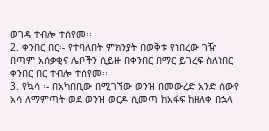ወገዳ ተብሎ ተሰየመ፡፡
2. ቀንበር በር፡- የተባለበት ምክንያት በወቅቱ የነበረው ገዥ በጣም አሰቃቂና ሌቦችን ሲይዙ በቀንበር በማር ይገረፍ ስለነበር ቀንበር በር ተብሎ ተሰየመ፡፡
3. የኳሳ ፡- በአካበቢው በሚገኘው ወንዝ በመውረድ አንድ ሰውየ አሳ ለማምጣት ወደ ወንዝ ወርዶ ሲመጣ ከአፋፍ ከዘለቀ በኋላ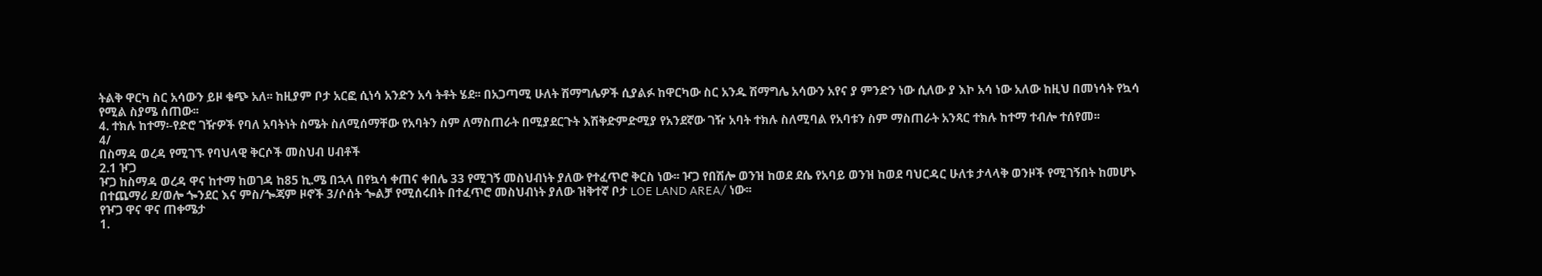ትልቅ ዋርካ ስር አሳውን ይዞ ቁጭ አለ፡፡ ከዚያም ቦታ አርፎ ሲነሳ አንድን አሳ ትቶት ሄደ፡፡ በአጋጣሚ ሁለት ሽማግሌዎች ሲያልፉ ከዋርካው ስር አንዱ ሽማግሌ አሳውን አየና ያ ምንድን ነው ሲለው ያ እኮ አሳ ነው አለው ከዚህ በመነሳት የኳሳ የሚል ስያሜ ሰጠው፡፡
4. ተክሉ ከተማ፡-የድሮ ገዥዎች የባለ አባትነት ስሜት ስለሚሰማቸው የአባትን ስም ለማስጠራት በሚያደርጉት እሽቅድምድሚያ የአንደኛው ገዥ አባት ተክሉ ስለሚባል የአባቱን ስም ማስጠራት አንጻር ተክሉ ከተማ ተብሎ ተሰየመ፡፡
4/
በስማዳ ወረዳ የሚገኙ የባህላዊ ቅርሶች መስህብ ሀብቶች
2.1 ዦጋ
ዦጋ ከስማዳ ወረዳ ዋና ከተማ ከወገዳ ከ85 ኪ.ሜ በኋላ በየኳሳ ቀጠና ቀበሌ 33 የሚገኝ መስህብነት ያለው የተፈጥሮ ቅርስ ነው፡፡ ዦጋ የበሽሎ ወንዝ ከወደ ደሴ የአባይ ወንዝ ከወደ ባህርዳር ሁለቱ ታላላቅ ወንዞች የሚገኝበት ከመሆኑ በተጨማሪ ደ/ወሎ ጐንደር እና ምስ/ጐጃም ዞኖች 3/ሶሰት ጐልቻ የሚሰሩበት በተፈጥሮ መስህብነት ያለው ዝቅተኛ ቦታ LOE LAND AREA/ ነው፡፡
የዦጋ ዋና ዋና ጠቀሜታ
1.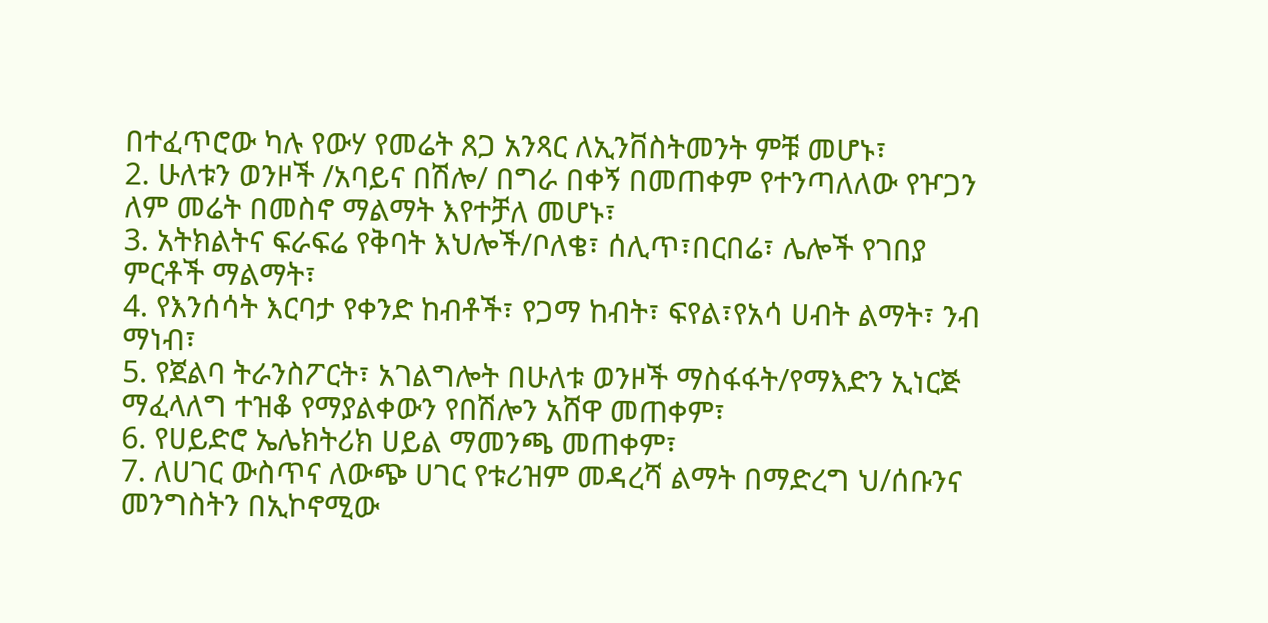በተፈጥሮው ካሉ የውሃ የመሬት ጸጋ አንጻር ለኢንቨስትመንት ምቹ መሆኑ፣
2. ሁለቱን ወንዞች /አባይና በሽሎ/ በግራ በቀኝ በመጠቀም የተንጣለለው የዦጋን ለም መሬት በመስኖ ማልማት እየተቻለ መሆኑ፣
3. አትክልትና ፍራፍሬ የቅባት እህሎች/ቦለቄ፣ ሰሊጥ፣በርበሬ፣ ሌሎች የገበያ ምርቶች ማልማት፣
4. የእንሰሳት እርባታ የቀንድ ከብቶች፣ የጋማ ከብት፣ ፍየል፣የአሳ ሀብት ልማት፣ ንብ ማነብ፣
5. የጀልባ ትራንስፖርት፣ አገልግሎት በሁለቱ ወንዞች ማስፋፋት/የማእድን ኢነርጅ ማፈላለግ ተዝቆ የማያልቀውን የበሽሎን አሸዋ መጠቀም፣
6. የሀይድሮ ኤሌክትሪክ ሀይል ማመንጫ መጠቀም፣
7. ለሀገር ውስጥና ለውጭ ሀገር የቱሪዝም መዳረሻ ልማት በማድረግ ህ/ሰቡንና መንግስትን በኢኮኖሚው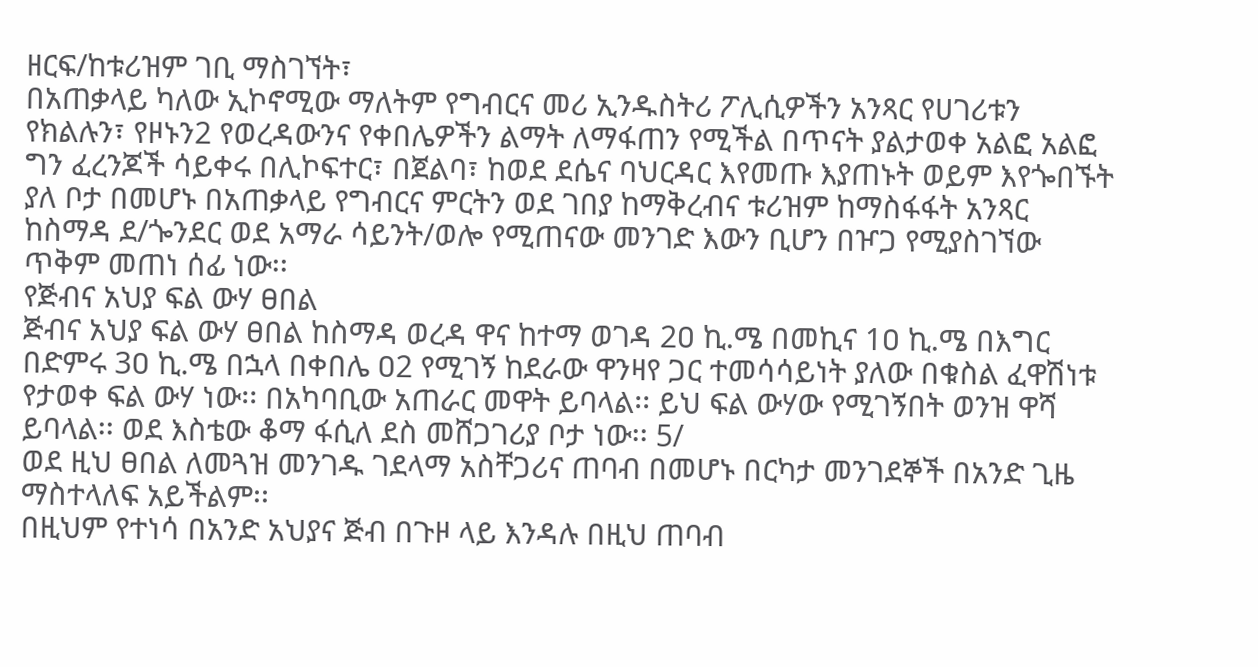ዘርፍ/ከቱሪዝም ገቢ ማስገኘት፣
በአጠቃላይ ካለው ኢኮኖሚው ማለትም የግብርና መሪ ኢንዱስትሪ ፖሊሲዎችን አንጻር የሀገሪቱን የክልሉን፣ የዞኑን2 የወረዳውንና የቀበሌዎችን ልማት ለማፋጠን የሚችል በጥናት ያልታወቀ አልፎ አልፎ ግን ፈረንጆች ሳይቀሩ በሊኮፍተር፣ በጀልባ፣ ከወደ ደሴና ባህርዳር እየመጡ እያጠኑት ወይም እየጐበኙት ያለ ቦታ በመሆኑ በአጠቃላይ የግብርና ምርትን ወደ ገበያ ከማቅረብና ቱሪዝም ከማስፋፋት አንጻር ከስማዳ ደ/ጐንደር ወደ አማራ ሳይንት/ወሎ የሚጠናው መንገድ እውን ቢሆን በዦጋ የሚያስገኘው ጥቅም መጠነ ሰፊ ነው፡፡
የጅብና አህያ ፍል ውሃ ፀበል
ጅብና አህያ ፍል ውሃ ፀበል ከስማዳ ወረዳ ዋና ከተማ ወገዳ 2ዐ ኪ.ሜ በመኪና 1ዐ ኪ.ሜ በእግር በድምሩ 3ዐ ኪ.ሜ በኋላ በቀበሌ ዐ2 የሚገኝ ከደራው ዋንዛየ ጋር ተመሳሳይነት ያለው በቁስል ፈዋሽነቱ የታወቀ ፍል ውሃ ነው፡፡ በአካባቢው አጠራር መዋት ይባላል፡፡ ይህ ፍል ውሃው የሚገኝበት ወንዝ ዋሻ ይባላል፡፡ ወደ እስቴው ቆማ ፋሲለ ደስ መሸጋገሪያ ቦታ ነው፡፡ 5/
ወደ ዚህ ፀበል ለመጓዝ መንገዱ ገደላማ አስቸጋሪና ጠባብ በመሆኑ በርካታ መንገደኞች በአንድ ጊዜ ማስተላለፍ አይችልም፡፡
በዚህም የተነሳ በአንድ አህያና ጅብ በጉዞ ላይ እንዳሉ በዚህ ጠባብ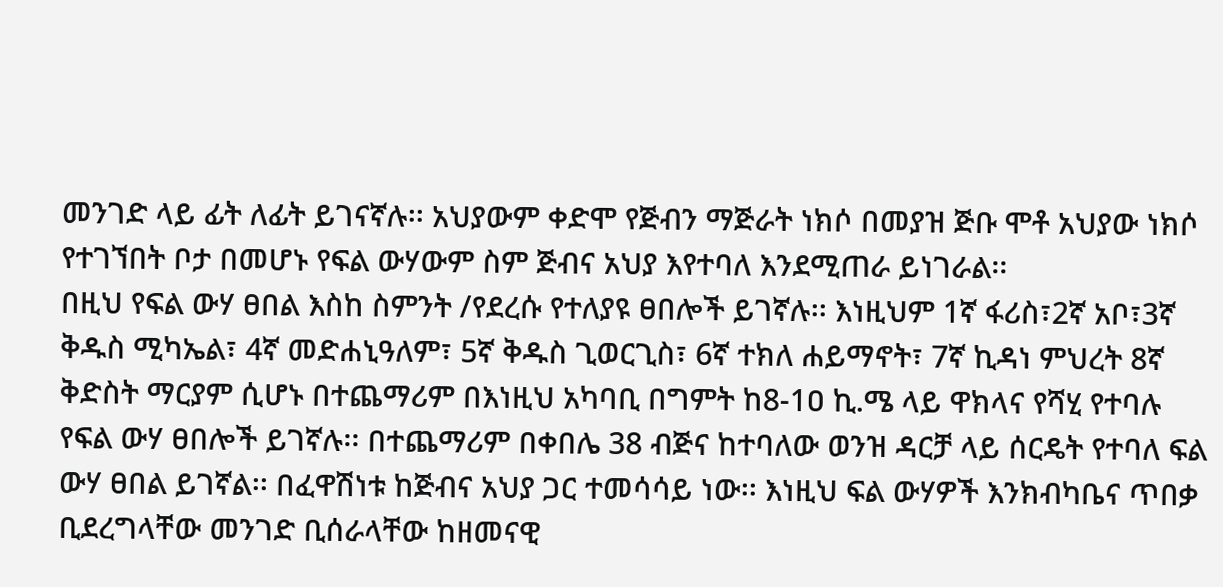መንገድ ላይ ፊት ለፊት ይገናኛሉ፡፡ አህያውም ቀድሞ የጅብን ማጅራት ነክሶ በመያዝ ጅቡ ሞቶ አህያው ነክሶ የተገኘበት ቦታ በመሆኑ የፍል ውሃውም ስም ጅብና አህያ እየተባለ እንደሚጠራ ይነገራል፡፡
በዚህ የፍል ውሃ ፀበል እስከ ስምንት /የደረሱ የተለያዩ ፀበሎች ይገኛሉ፡፡ እነዚህም 1ኛ ፋሪስ፣2ኛ አቦ፣3ኛ ቅዱስ ሚካኤል፣ 4ኛ መድሐኒዓለም፣ 5ኛ ቅዱስ ጊወርጊስ፣ 6ኛ ተክለ ሐይማኖት፣ 7ኛ ኪዳነ ምህረት 8ኛ ቅድስት ማርያም ሲሆኑ በተጨማሪም በእነዚህ አካባቢ በግምት ከ8-1ዐ ኪ.ሜ ላይ ዋክላና የሻሂ የተባሉ የፍል ውሃ ፀበሎች ይገኛሉ፡፡ በተጨማሪም በቀበሌ 38 ብጅና ከተባለው ወንዝ ዳርቻ ላይ ሰርዴት የተባለ ፍል ውሃ ፀበል ይገኛል፡፡ በፈዋሽነቱ ከጅብና አህያ ጋር ተመሳሳይ ነው፡፡ እነዚህ ፍል ውሃዎች እንክብካቤና ጥበቃ ቢደረግላቸው መንገድ ቢሰራላቸው ከዘመናዊ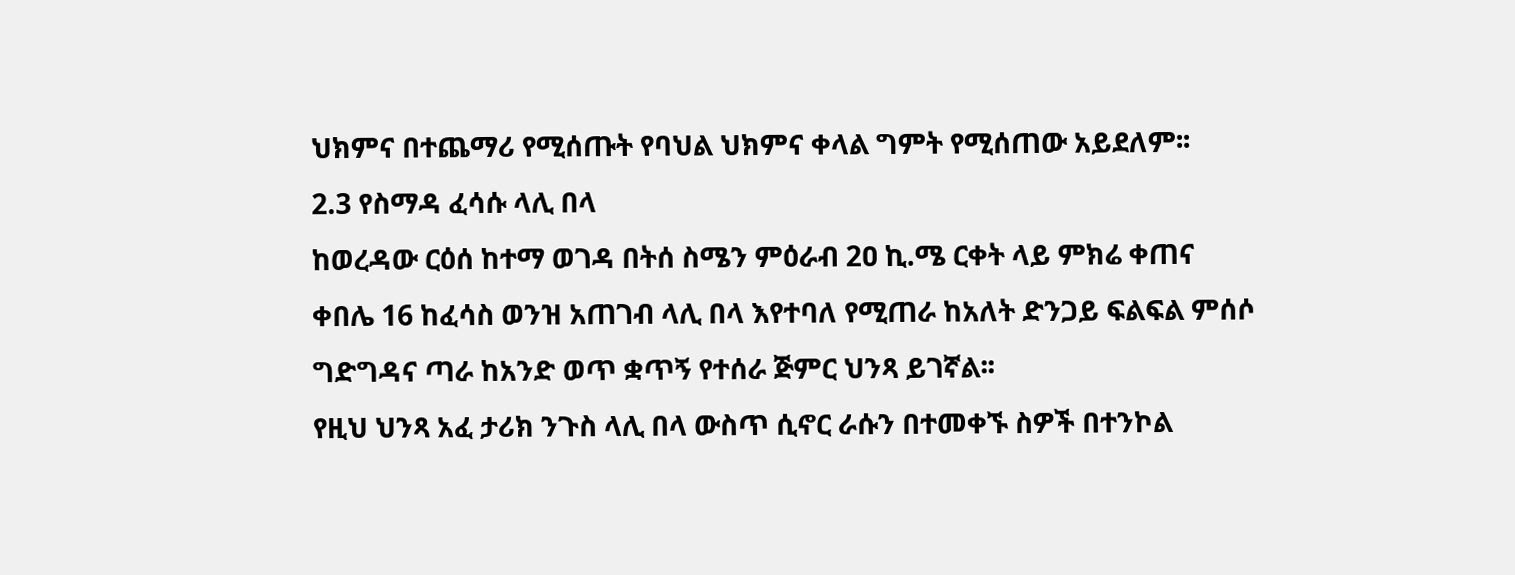ህክምና በተጨማሪ የሚሰጡት የባህል ህክምና ቀላል ግምት የሚሰጠው አይደለም፡፡
2.3 የስማዳ ፈሳሱ ላሊ በላ
ከወረዳው ርዕሰ ከተማ ወገዳ በትሰ ስሜን ምዕራብ 2ዐ ኪ.ሜ ርቀት ላይ ምክሬ ቀጠና ቀበሌ 16 ከፈሳስ ወንዝ አጠገብ ላሊ በላ እየተባለ የሚጠራ ከአለት ድንጋይ ፍልፍል ምሰሶ ግድግዳና ጣራ ከአንድ ወጥ ቋጥኝ የተሰራ ጅምር ህንጻ ይገኛል፡፡
የዚህ ህንጻ አፈ ታሪክ ንጉስ ላሊ በላ ውስጥ ሲኖር ራሱን በተመቀኙ ስዎች በተንኮል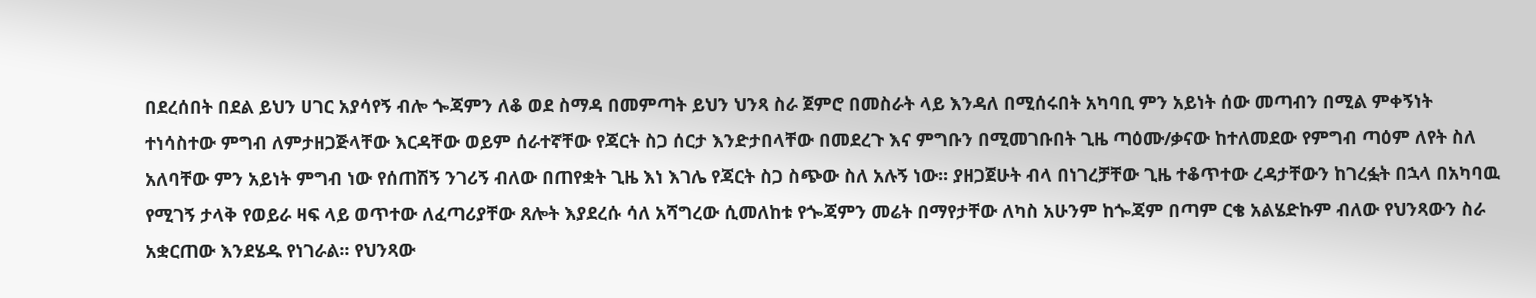በደረሰበት በደል ይህን ሀገር አያሳየኝ ብሎ ጐጃምን ለቆ ወደ ስማዳ በመምጣት ይህን ህንጻ ስራ ጀምሮ በመስራት ላይ እንዳለ በሚሰሩበት አካባቢ ምን አይነት ሰው መጣብን በሚል ምቀኝነት ተነሳስተው ምግብ ለምታዘጋጅላቸው እርዳቸው ወይም ሰራተኛቸው የጃርት ስጋ ሰርታ እንድታበላቸው በመደረጉ እና ምግቡን በሚመገቡበት ጊዜ ጣዕሙ/ቃናው ከተለመደው የምግብ ጣዕም ለየት ስለ አለባቸው ምን አይነት ምግብ ነው የሰጠሽኝ ንገሪኝ ብለው በጠየቋት ጊዜ እነ እገሌ የጃርት ስጋ ስጭው ስለ አሉኝ ነው፡፡ ያዘጋጀሁት ብላ በነገረቻቸው ጊዜ ተቆጥተው ረዳታቸውን ከገረፏት በኋላ በአካባዉ የሚገኝ ታላቅ የወይራ ዛፍ ላይ ወጥተው ለፈጣሪያቸው ጸሎት እያደረሱ ሳለ አሻግረው ሲመለከቱ የጐጃምን መሬት በማየታቸው ለካስ አሁንም ከጐጃም በጣም ርቄ አልሄድኩም ብለው የህንጻውን ስራ አቋርጠው እንደሄዱ የነገራል፡፡ የህንጻው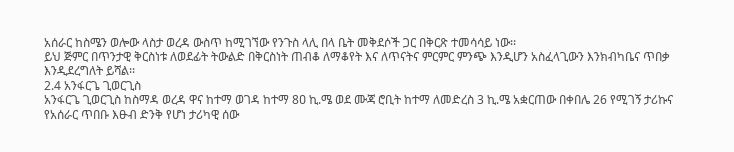አሰራር ከስሜን ወሎው ላስታ ወረዳ ውስጥ ከሚገኘው የንጉስ ላሊ በላ ቤት መቅደሶች ጋር በቅርጽ ተመሳሳይ ነው፡፡
ይህ ጅምር በጥንታዊ ቅርስነቱ ለወደፊት ትውልድ በቅርስነት ጠብቆ ለማቆየት እና ለጥናትና ምርምር ምንጭ እንዲሆን አስፈላጊውን እንክብካቤና ጥበቃ እንዲደረግለት ይሻል፡፡
2.4 አንፋርጌ ጊወርጊስ
አንፋርጌ ጊወርጊስ ከስማዳ ወረዳ ዋና ከተማ ወገዳ ከተማ 8ዐ ኪ.ሜ ወደ ሙጃ ሮቢት ከተማ ለመድረስ 3 ኪ.ሜ አቋርጠው በቀበሌ 26 የሚገኝ ታሪኩና የአሰራር ጥበቡ እፁብ ድንቅ የሆነ ታሪካዊ ሰው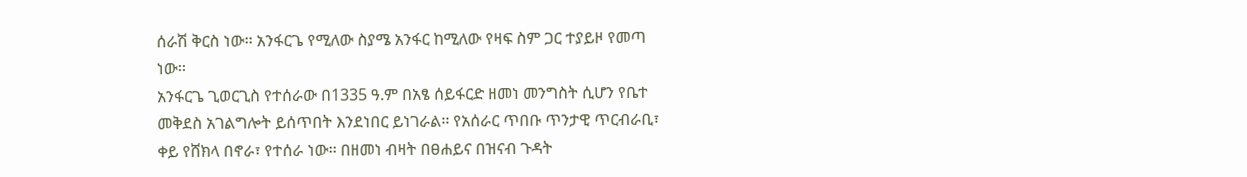ሰራሽ ቅርስ ነው፡፡ አንፋርጌ የሚለው ስያሜ አንፋር ከሚለው የዛፍ ስም ጋር ተያይዞ የመጣ ነው፡፡
አንፋርጌ ጊወርጊስ የተሰራው በ1335 ዓ.ም በአፄ ሰይፋርድ ዘመነ መንግስት ሲሆን የቤተ መቅደስ አገልግሎት ይሰጥበት እንደነበር ይነገራል፡፡ የአሰራር ጥበቡ ጥንታዊ ጥርብራቢ፣ ቀይ የሸክላ በኖራ፣ የተሰራ ነው፡፡ በዘመነ ብዛት በፀሐይና በዝናብ ጉዳት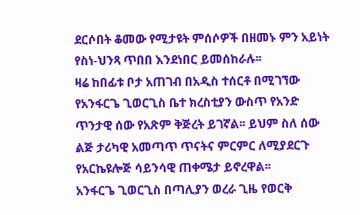ደርሶበት ቆመው የሚታዩት ምሰሶዎች በዘመኑ ምን አይነት የስነ-ህንጻ ጥበበ እንደነበር ይመሰከራሉ፡፡
ዛሬ ከበፊቱ ቦታ አጠገብ በአዲስ ተሰርቶ በሚገኘው የአንፋርጌ ጊወርጊስ ቤተ ክረስቲያን ውስጥ የአንድ ጥንታዊ ሰው የአጽም ቅጅረት ይገኛል፡፡ ይህም ስለ ሰው ልጅ ታሪካዊ አመጣጥ ጥናትና ምርምር ለሚያደርጉ የአርኬዩሎጅ ሳይንሳዊ ጠቀሜታ ይኖረዋል፡፡
አንፋርጌ ጊወርጊስ በጣሊያን ወረራ ጊዜ የወርቅ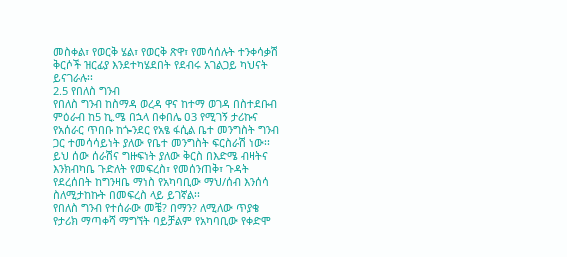መስቀል፣ የወርቅ ሄል፣ የወርቅ ጽዋ፣ የመሳሰሉት ተንቀሳቃሽ ቅርሶች ዝርፊያ እንደተካሄደበት የደብሩ አገልጋይ ካህናት ይናገራሉ፡፡
2.5 የበለስ ግንብ
የበለስ ግንብ ከስማዳ ወረዳ ዋና ከተማ ወገዳ በስተደቡብ ምዕራብ ከ5 ኪ.ሜ በኋላ በቀበሌ ዐ3 የሚገኝ ታሪኩና የአሰራር ጥበቡ ከጐንደር የአፄ ፋሲል ቤተ መንግስት ግንብ ጋር ተመሳሳይነት ያለው የቤተ መንግስት ፍርስራሽ ነው፡፡
ይህ ሰው ሰራሽና ግዙፍነት ያለው ቅርስ በእድሜ ብዛትና እንክብካቤ ጉድለት የመፍረስ፣ የመሰንጠቅ፣ ጉዳት የደረሰበት ከግንዛቤ ማነስ የአካባቢው ማህ/ሰብ እንሰሳ ስለሚታከኩት በመፍረስ ላይ ይገኛል፡፡
የበለስ ግንብ የተሰራው መቼ? በማን? ለሚለው ጥያቄ የታሪክ ማጣቀሻ ማግኘት ባይቻልም የአካባቢው የቀድሞ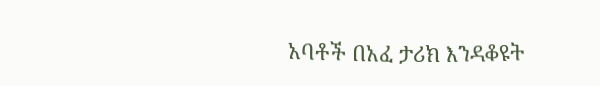አባቶች በአፈ ታሪክ እንዳቆዩት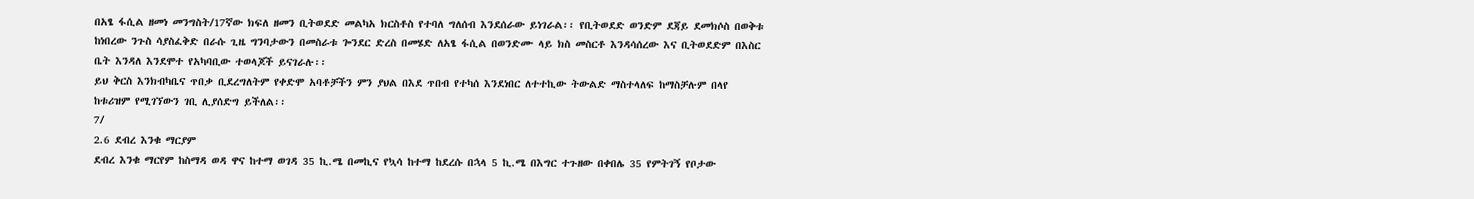በአፄ ፋሲል ዘመነ መንግስት/17ኛው ክፍለ ዘመን ቢትወደድ መልካአ ክርስቶስ የተባለ ግለሰብ እንደሰራው ይነገራል፡፡ የቢትወደድ ወንድም ደጃይ ደመክሶስ በወቅቱ ከነበረው ንጉስ ሳያስፈቅድ በራሱ ጊዜ ግንባታውን በመስራቱ ጐንደር ድረስ በመሄድ ለአፄ ፋሲል በወንድሙ ላይ ክስ መስርቶ እንዳሳሰረው እና ቢትወደድም በእስር ቤት እንዳለ እንደሞተ የአካባቢው ተወላጆች ይናገራሉ፡፡
ይህ ቅርስ እንክብካቤና ጥበቃ ቢደረግለትም የቀድሞ አባቶቻችን ምን ያህል በእደ ጥበብ የተካሰ እንደነበር ለተተኪው ትውልድ ማስተላለፍ ከማስቻሉም በላየ ከቱሪዝም የሚገኘውን ገቢ ሊያሰድግ ይችለል፡፡
7/
2.6 ደብረ እንቁ ማርያም
ደብረ እንቁ ማርየም ከስማዳ ወዳ ዋና ከተማ ወገዳ 35 ኪ.ሜ በመኪና የኳሳ ከተማ ከደረሱ በኋላ 5 ኪ.ሜ በእግር ተጉዘው በቀበሌ 35 የምትገኝ የቦታው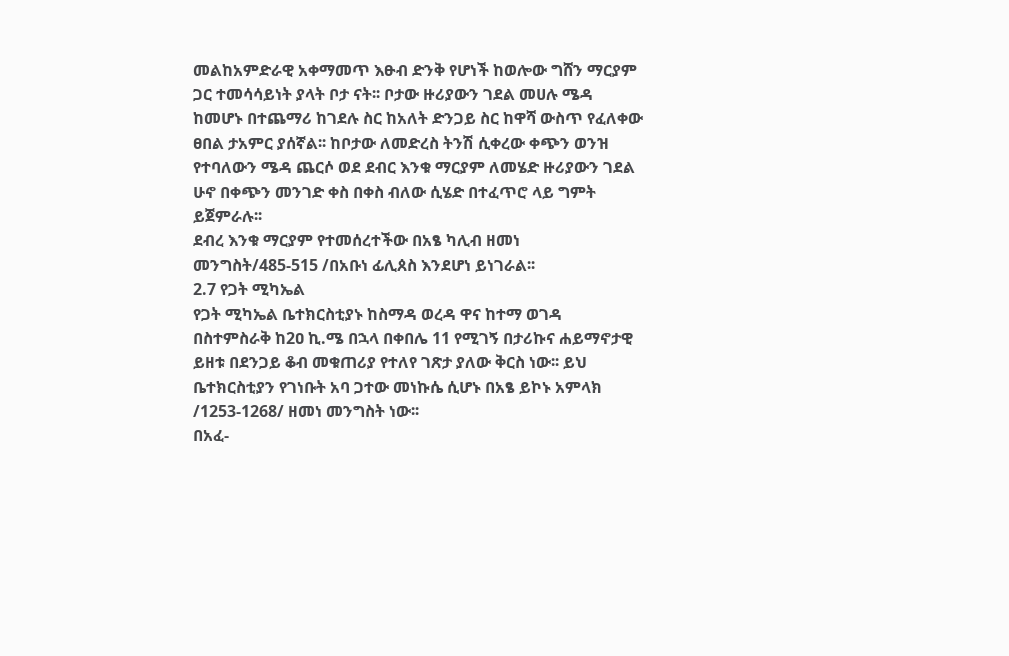መልከአምድራዊ አቀማመጥ እፁብ ድንቅ የሆነች ከወሎው ግሸን ማርያም ጋር ተመሳሳይነት ያላት ቦታ ናት፡፡ ቦታው ዙሪያውን ገደል መሀሉ ሜዳ ከመሆኑ በተጨማሪ ከገደሉ ስር ከአለት ድንጋይ ስር ከዋሻ ውስጥ የፈለቀው ፀበል ታአምር ያሰኛል፡፡ ከቦታው ለመድረስ ትንሽ ሲቀረው ቀጭን ወንዝ የተባለውን ሜዳ ጨርሶ ወደ ደብር እንቁ ማርያም ለመሄድ ዙሪያውን ገደል ሁኖ በቀጭን መንገድ ቀስ በቀስ ብለው ሲሄድ በተፈጥሮ ላይ ግምት ይጀምራሉ፡፡
ደብረ እንቁ ማርያም የተመሰረተችው በአፄ ካሊብ ዘመነ መንግስት/485-515 /በአቡነ ፊሊጰስ እንደሆነ ይነገራል፡፡
2.7 የጋት ሚካኤል
የጋት ሚካኤል ቤተክርስቲያኑ ከስማዳ ወረዳ ዋና ከተማ ወገዳ በስተምስራቅ ከ2ዐ ኪ.ሜ በኋላ በቀበሌ 11 የሚገኝ በታሪኩና ሐይማኖታዊ ይዘቱ በደንጋይ ቆብ መቁጠሪያ የተለየ ገጽታ ያለው ቅርስ ነው፡፡ ይህ ቤተክርስቲያን የገነቡት አባ ጋተው መነኩሴ ሲሆኑ በአፄ ይኮኑ አምላክ /1253-1268/ ዘመነ መንግስት ነው፡፡
በአፈ-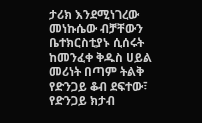ታሪክ እንደሚነገረው መነኩሴው ብቻቸውን ቤተክርስቲያኑ ሲሰሩት ከመንፈቀ ቅዱስ ሀይል መሪነት በጣም ትልቅ የድንጋይ ቆብ ደፍተው፣ የድንጋይ ክታብ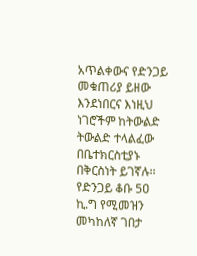አጥልቀውና የድንጋይ መቁጠሪያ ይዘው እንደነበርና እነዚህ ነገሮችም ከትውልድ ትውልድ ተላልፈው በቤተክርስቲያኑ በቅርስነት ይገኛሉ፡፡
የድንጋይ ቆቡ 5ዐ ኪ.ግ የሚመዝን መካከለኛ ገበታ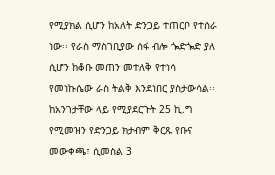የሚያክል ሲሆን ከአለት ድንጋይ ተጠርቦ የተሰራ ነው፡፡ የራስ ማስገቢያው ሰፋ ብሎ ጐድጐድ ያለ ሲሆን ከቆቡ መጠን መተለቅ የተነሳ የመነኩሴው ራስ ትልቅ እንደነበር ያስታውሳል፡፡ ከአንገታቸው ላይ የሚያደርጉት 25 ኪ.ግ የሚመዝን የድንጋይ ክታብም ቅርጹ የቡና መውቀጫ፣ ሲመስል 3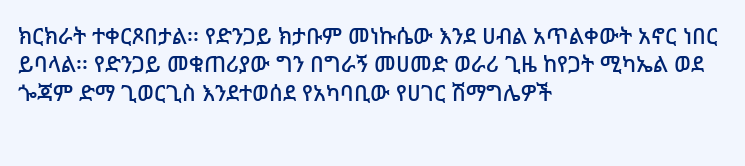ክርክራት ተቀርጾበታል፡፡ የድንጋይ ክታቡም መነኩሴው እንደ ሀብል አጥልቀውት አኖር ነበር ይባላል፡፡ የድንጋይ መቁጠሪያው ግን በግራኝ መሀመድ ወራሪ ጊዜ ከየጋት ሚካኤል ወደ ጐጃም ድማ ጊወርጊስ እንደተወሰደ የአካባቢው የሀገር ሽማግሌዎች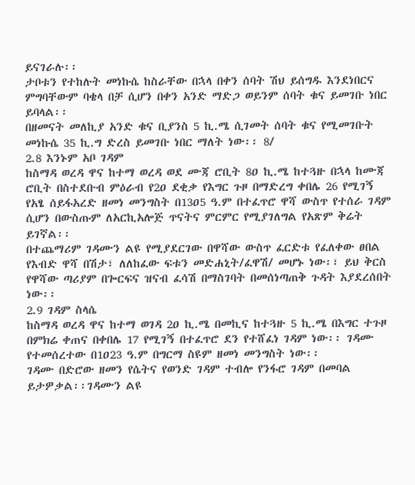ይናገራሉ፡፡
ታቦቱን የተከሉት መነኩሴ ከስራቸው በኋላ በቀን ሰባት ሽህ ይሰግዱ እንደነበርና ምግባቸውም ባቄላ በቻ ሲሆን በቀን አንድ ማድጋ ወይንም ሰባት ቁና ይመገቡ ነበር ይባላል፡፡
በዘመናት መለኪያ አንድ ቁና ቢያንስ 5 ኪ.ሜ ሲገመት ሰባት ቁና የሚመገቡት መነኩሴ 35 ኪ.ግ ድረስ ይመገቡ ነበር ማለት ነው፡፡ 8/
2.8 እንኑም አቦ ገዳም
ከስማዳ ወረዳ ዋና ከተማ ወረዳ ወደ ሙጃ ሮቢት 8ዐ ኪ.ሜ ከተጓዙ በኋላ ከሙጃ ሮቢት በስተደቡብ ምዕራብ የ2ዐ ደቂቃ የእግር ጉዞ በማድረግ ቀበሌ 26 የሚገኝ የአፄ ሰይፋአረድ ዘመነ መንግስት በ13ዐ5 ዓ.ም በተፈጥሮ ዋሻ ውስጥ የተሰራ ገዳም ሲሆን በውስጡም ለአርኪአሎጅ ጥናትና ምርምር የሚያገለግል የአጽም ቅሬት ይገኛል፡፡
በተጨማሪም ገዳሙን ልዩ የሚያደርገው በዋሻው ውስጥ ፈርድቱ የፈለቀው ፀበል የእብድ ዋሻ በሽታ፣ ለለከፈው ፍቱን መድሐኒት/ፈዋሽ/ መሆኑ ነው፡፣ ይህ ቅርስ የዋሻው ጣሪያም በጐርፍና ዝናብ ፈሳሽ በማስገባት በመሰነጣጠቅ ጉዳት እያደረሰበት ነው፡፡
2.9 ገዳም ስላሴ
ከስማዳ ወረዳ ዋና ከተማ ወገዳ 2ዐ ኪ.ሜ በመኪና ከተጓዙ 5 ኪ.ሜ በእግር ተጉዞ በምክሬ ቀጠና በቀበሌ 17 የሚገኝ በተፈጥሮ ደን የተሸፈነ ገዳም ነው፡፡ ገዳሙ የተመሰረተው በ1ዐ23 ዓ.ም በግርማ ስዩም ዘመነ መንግስት ነው፡፡
ገዳሙ በድሮው ዘመን የሴትና የወንድ ገዳም ተብሎ የንፋሮ ገዳም በመባል ይታዎቃል፡፡ገዳሙን ልዩ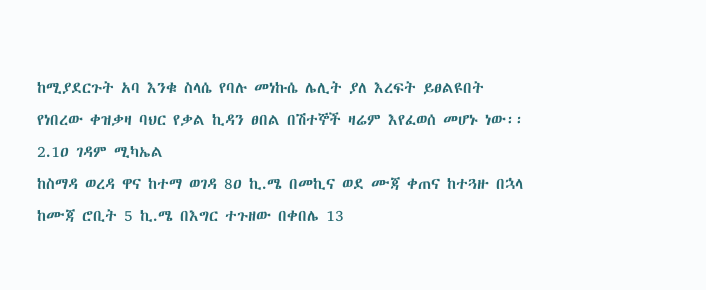ከሚያደርጉት አባ እንቁ ስላሴ የባሉ መነኩሴ ሌሊት ያለ እረፍት ይፀልዩበት የነበረው ቀዝቃዛ ባህር የቃል ኪዳን ፀበል በሽተኞች ዛሬም እየፈወሰ መሆኑ ነው፡፡
2.1ዐ ገዳም ሚካኤል
ከስማዳ ወረዳ ዋና ከተማ ወገዳ 8ዐ ኪ.ሜ በመኪና ወደ ሙጃ ቀጠና ከተጓዙ በኋላ ከሙጃ ሮቢት 5 ኪ.ሜ በእግር ተጉዘው በቀበሌ 13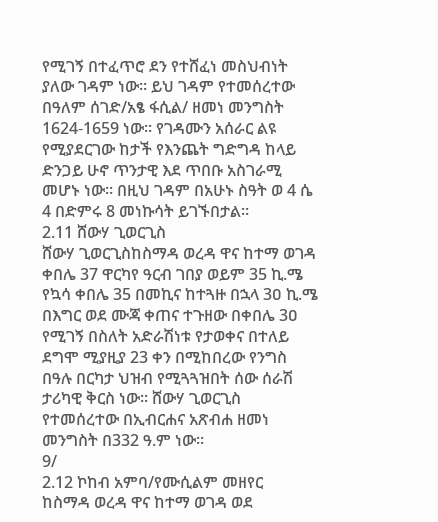የሚገኝ በተፈጥሮ ደን የተሸፈነ መስህብነት ያለው ገዳም ነው፡፡ ይህ ገዳም የተመሰረተው በዓለም ሰገድ/አፄ ፋሲል/ ዘመነ መንግስት 1624-1659 ነው፡፡ የገዳሙን አሰራር ልዩ የሚያደርገው ከታች የእንጨት ግድግዳ ከላይ ድንጋይ ሁኖ ጥንታዊ እደ ጥበቡ አስገራሚ መሆኑ ነው፡፡ በዚህ ገዳም በአሁኑ ስዓት ወ 4 ሴ 4 በድምሩ 8 መነኩሳት ይገኙበታል፡፡
2.11 ሸውሃ ጊወርጊስ
ሸውሃ ጊወርጊስከስማዳ ወረዳ ዋና ከተማ ወገዳ ቀበሌ 37 ዋርካየ ዓርብ ገበያ ወይም 35 ኪ.ሜ የኳሳ ቀበሌ 35 በመኪና ከተጓዙ በኋላ 3ዐ ኪ.ሜ በእግር ወደ ሙጃ ቀጠና ተጉዘው በቀበሌ 3ዐ የሚገኝ በስለት አድራሽነቱ የታወቀና በተለይ ደግሞ ሚያዚያ 23 ቀን በሚከበረው የንግስ በዓሉ በርካታ ህዝብ የሚጓጓዝበት ሰው ሰራሽ ታሪካዊ ቅርስ ነው፡፡ ሸውሃ ጊወርጊስ የተመሰረተው በኢብርሐና አጽብሐ ዘመነ መንግስት በ332 ዓ.ም ነው፡፡
9/
2.12 ኮከብ አምባ/የሙሲልም መዘየር
ከስማዳ ወረዳ ዋና ከተማ ወገዳ ወደ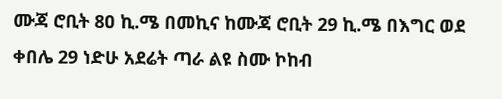ሙጃ ሮቢት 8ዐ ኪ.ሜ በመኪና ከሙጃ ሮቢት 29 ኪ.ሜ በእግር ወደ ቀበሌ 29 ነድሁ አደሬት ጣራ ልዩ ስሙ ኮከብ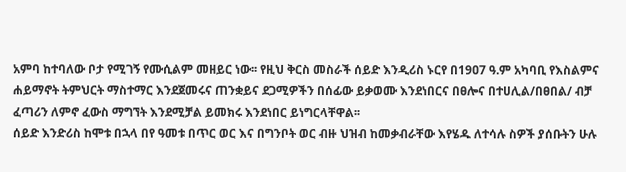አምባ ከተባለው ቦታ የሚገኝ የሙሲልም መዘይር ነው፡፡ የዚህ ቅርስ መስራች ሰይድ እንዲሪስ ኑርየ በ19ዐ7 ዓ.ም አካባቢ የእስልምና ሐይማኖት ትምህርት ማስተማር እንደጀመሩና ጠንቋይና ደጋሚዎችን በሰፊው ይቃወሙ እንደነበርና በፀሎና በተሀሊል/በፀበል/ ብቻ ፈጣሪን ለምኖ ፈውስ ማግኘት እንደሚቻል ይመክሩ እንደነበር ይነግርላቸዋል፡፡
ሰይድ እንድሪስ ከሞቱ በኋላ በየ ዓመቱ በጥር ወር እና በግንቦት ወር ብዙ ህዝብ ከመቃብራቸው እየሄዱ ለተሳሉ ስዎች ያሰቡትን ሁሉ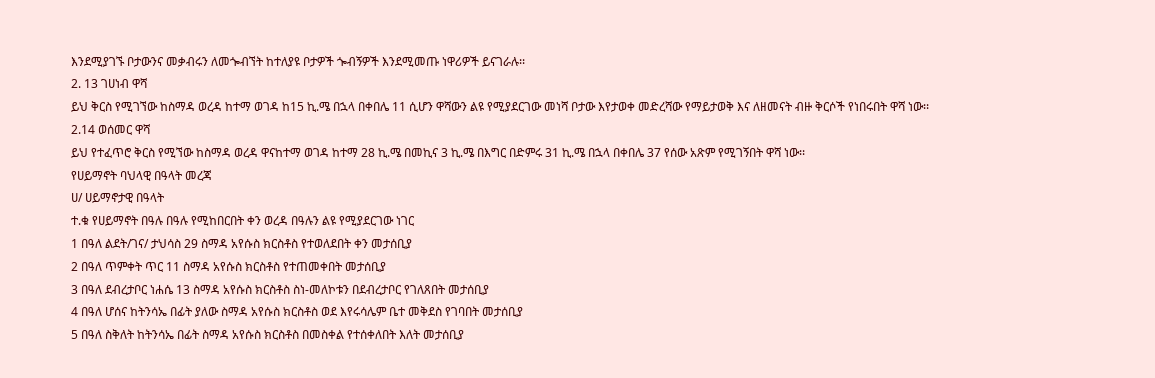እንደሚያገኙ ቦታውንና መቃብሩን ለመጐብኘት ከተለያዩ ቦታዎች ጐብኝዎች እንደሚመጡ ነዋሪዎች ይናገራሉ፡፡
2. 13 ገሀነብ ዋሻ
ይህ ቅርስ የሚገኘው ከስማዳ ወረዳ ከተማ ወገዳ ከ15 ኪ.ሜ በኋላ በቀበሌ 11 ሲሆን ዋሻውን ልዩ የሚያደርገው መነሻ ቦታው እየታወቀ መድረሻው የማይታወቅ እና ለዘመናት ብዙ ቅርሶች የነበሩበት ዋሻ ነው፡፡
2.14 ወሰመር ዋሻ
ይህ የተፈጥሮ ቅርስ የሚኘው ከስማዳ ወረዳ ዋናከተማ ወገዳ ከተማ 28 ኪ.ሜ በመኪና 3 ኪ.ሜ በእግር በድምሩ 31 ኪ.ሜ በኋላ በቀበሌ 37 የሰው አጽም የሚገኝበት ዋሻ ነው፡፡
የሀይማኖት ባህላዊ በዓላት መረጃ
ሀ/ ሀይማኖታዊ በዓላት
ተ.ቁ የሀይማኖት በዓሉ በዓሉ የሚከበርበት ቀን ወረዳ በዓሉን ልዩ የሚያደርገው ነገር
1 በዓለ ልደት/ገና/ ታህሳስ 29 ስማዳ አየሱስ ክርስቶስ የተወለደበት ቀን መታሰቢያ
2 በዓለ ጥምቀት ጥር 11 ስማዳ አየሱስ ክርስቶስ የተጠመቀበት መታሰቢያ
3 በዓለ ደብረታቦር ነሐሴ 13 ስማዳ አየሱስ ክርስቶስ ስነ-መለኮቱን በደብረታቦር የገለጸበት መታሰቢያ
4 በዓለ ሆሰና ከትንሳኤ በፊት ያለው ስማዳ አየሱስ ክርስቶስ ወደ እየሩሳሌም ቤተ መቅደስ የገባበት መታሰቢያ
5 በዓለ ስቅለት ከትንሳኤ በፊት ስማዳ አየሱስ ክርስቶስ በመስቀል የተሰቀለበት እለት መታሰቢያ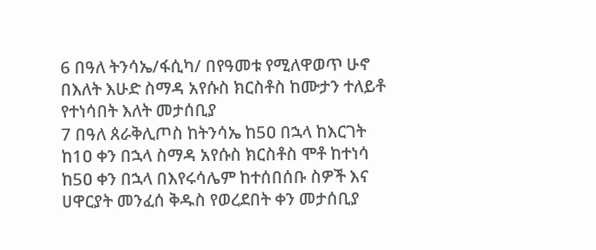6 በዓለ ትንሳኤ/ፋሲካ/ በየዓመቱ የሚለዋወጥ ሁኖ በእለት እሁድ ስማዳ አየሱስ ክርስቶስ ከሙታን ተለይቶ የተነሳበት እለት መታሰቢያ
7 በዓለ ጰራቅሊጦስ ከትንሳኤ ከ5ዐ በኋላ ከእርገት ከ1ዐ ቀን በኋላ ስማዳ አየሱስ ክርስቶስ ሞቶ ከተነሳ ከ5ዐ ቀን በኋላ በእየሩሳሌም ከተሰበሰቡ ስዎች እና ሀዋርያት መንፈሰ ቅዱስ የወረደበት ቀን መታሰቢያ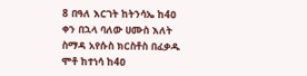8 በዓለ እርገት ከትንሳኤ ከ4ዐ ቀን በኋላ ባለው ሀሙስ እለት ስማዳ አየሱስ ክርስቶስ በፈቃዱ ሞቶ ከተነሳ ከ4ዐ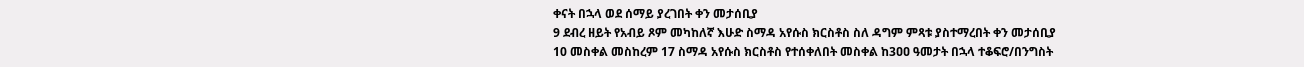ቀናት በኋላ ወደ ሰማይ ያረገበት ቀን መታሰቢያ
9 ደብረ ዘይት የአብይ ጾም መካከለኛ እሁድ ስማዳ አየሱስ ክርስቶስ ስለ ዳግም ምጻቱ ያስተማረበት ቀን መታሰቢያ
10 መስቀል መስከረም 17 ስማዳ አየሱስ ክርስቶስ የተሰቀለበት መስቀል ከ3ዐዐ ዓመታት በኋላ ተቆፍሮ/በንግስት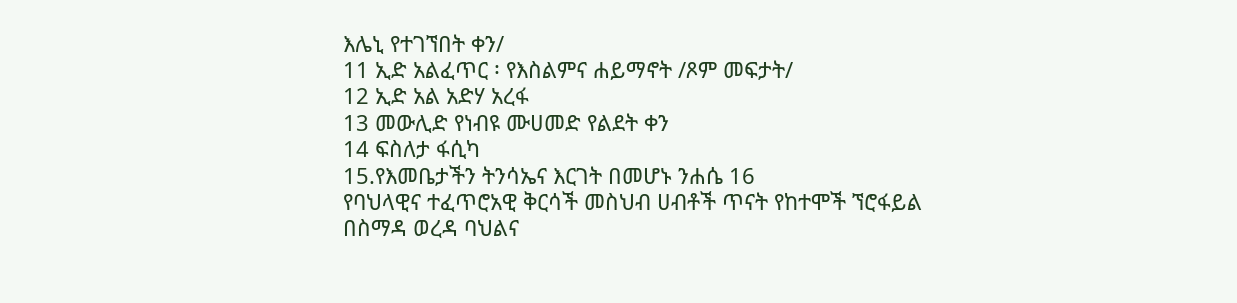እሌኒ የተገኘበት ቀን/
11 ኢድ አልፈጥር ፡ የእስልምና ሐይማኖት /ጾም መፍታት/
12 ኢድ አል አድሃ አረፋ
13 መውሊድ የነብዩ ሙሀመድ የልደት ቀን
14 ፍስለታ ፋሲካ
15.የእመቤታችን ትንሳኤና እርገት በመሆኑ ንሐሴ 16
የባህላዊና ተፈጥሮአዊ ቅርሳች መስህብ ሀብቶች ጥናት የከተሞች ኘሮፋይል
በስማዳ ወረዳ ባህልና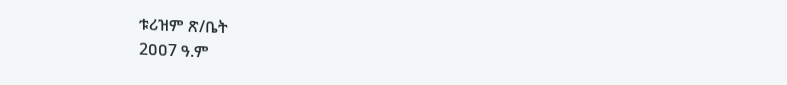ቱሪዝም ጽ/ቤት
2ዐዐ7 ዓ.ም